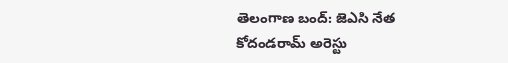తెలంగాణ బంద్: జెఎసి నేత కోదండరామ్ అరెస్టు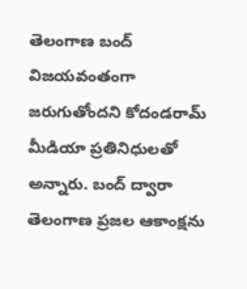తెలంగాణ బంద్ విజయవంతంగా జరుగుతోందని కోదండరామ్ మీడియా ప్రతినిధులతో అన్నారు. బంద్ ద్వారా తెలంగాణ ప్రజల ఆకాంక్షను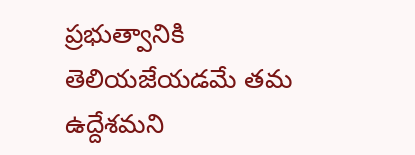ప్రభుత్వానికి తెలియజేయడమే తమ ఉద్దేశమని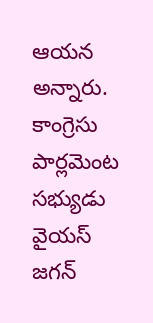ఆయన అన్నారు. కాంగ్రెసు పార్లమెంట సభ్యుడు వైయస్ జగన్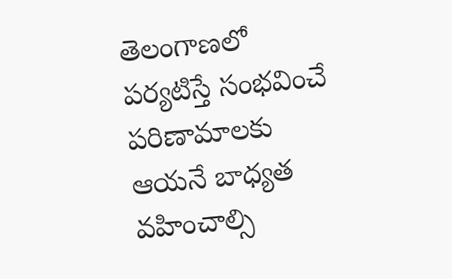తెలంగాణలో పర్యటిస్తే సంభవించే పరిణామాలకు ఆయనే బాధ్యత వహించాల్సి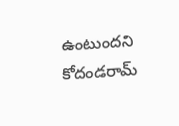ఉంటుందని కోదండరామ్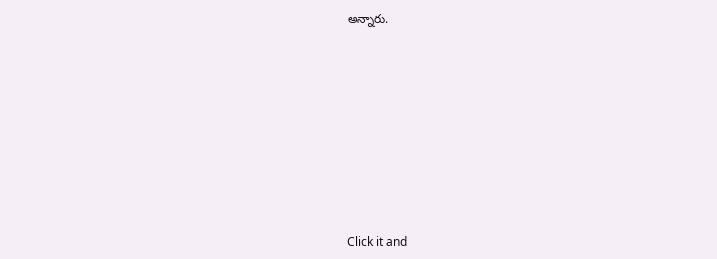అన్నారు.












Click it and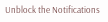Unblock the Notifications